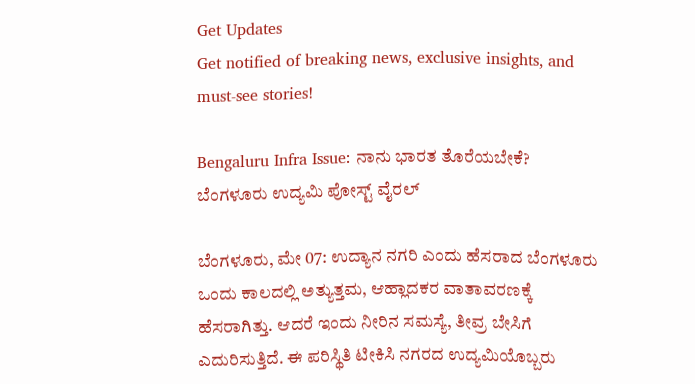Get Updates
Get notified of breaking news, exclusive insights, and must-see stories!

Bengaluru Infra Issue: ನಾನು ಭಾರತ ತೊರೆಯಬೇಕೆ? ಬೆಂಗಳೂರು ಉದ್ಯಮಿ ಪೋಸ್ಟ್ ವೈರಲ್

ಬೆಂಗಳೂರು, ಮೇ 07: ಉದ್ಯಾನ ನಗರಿ ಎಂದು ಹೆಸರಾದ ಬೆಂಗಳೂರು ಒಂದು ಕಾಲದಲ್ಲಿ ಅತ್ಯುತ್ತಮ, ಆಹ್ಲಾದಕರ ವಾತಾವರಣಕ್ಕೆ ಹೆಸರಾಗಿತ್ತು. ಆದರೆ ಇಂದು ನೀರಿನ ಸಮಸ್ಯೆ, ತೀವ್ರ ಬೇಸಿಗೆ ಎದುರಿಸುತ್ತಿದೆ. ಈ ಪರಿಸ್ಥಿತಿ ಟೀಕಿಸಿ ನಗರದ ಉದ್ಯಮಿಯೊಬ್ಬರು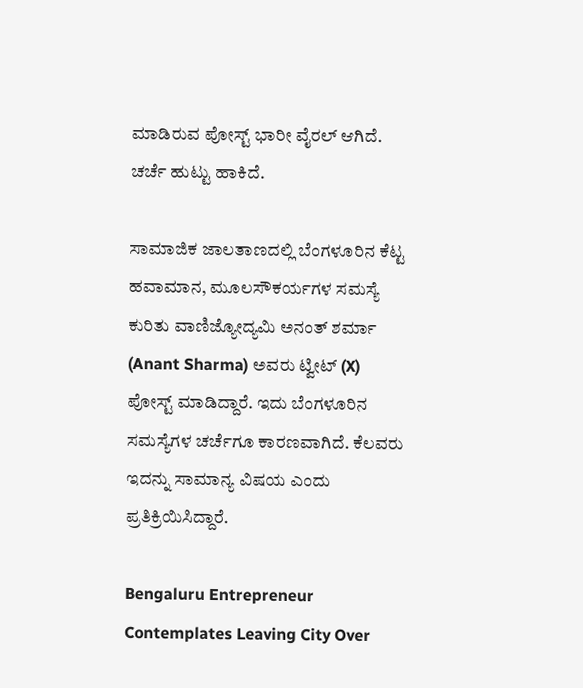ಮಾಡಿರುವ ಪೋಸ್ಟ್ ಭಾರೀ ವೈರಲ್ ಆಗಿದೆ. ಚರ್ಚೆ ಹುಟ್ಟು ಹಾಕಿದೆ.

ಸಾಮಾಜಿಕ ಜಾಲತಾಣದಲ್ಲಿ ಬೆಂಗಳೂರಿನ ಕೆಟ್ಟ ಹವಾಮಾನ, ಮೂಲಸೌಕರ್ಯಗಳ ಸಮಸ್ಯೆ ಕುರಿತು ವಾಣಿಜ್ಯೋದ್ಯಮಿ ಅನಂತ್ ಶರ್ಮಾ (Anant Sharma) ಅವರು ಟ್ವೀಟ್ (X) ಪೋಸ್ಟ್ ಮಾಡಿದ್ದಾರೆ. ಇದು ಬೆಂಗಳೂರಿನ ಸಮಸ್ಯೆಗಳ ಚರ್ಚೆಗೂ ಕಾರಣವಾಗಿದೆ. ಕೆಲವರು ಇದನ್ನು ಸಾಮಾನ್ಯ ವಿಷಯ ಎಂದು ಪ್ರತಿಕ್ರಿಯಿಸಿದ್ದಾರೆ.

Bengaluru Entrepreneur Contemplates Leaving City Over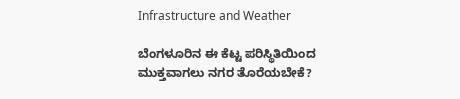Infrastructure and Weather

ಬೆಂಗಳೂರಿನ ಈ ಕೆಟ್ಟ ಪರಿಸ್ಥಿತಿಯಿಂದ ಮುಕ್ತವಾಗಲು ನಗರ ತೊರೆಯಬೇಕೆ?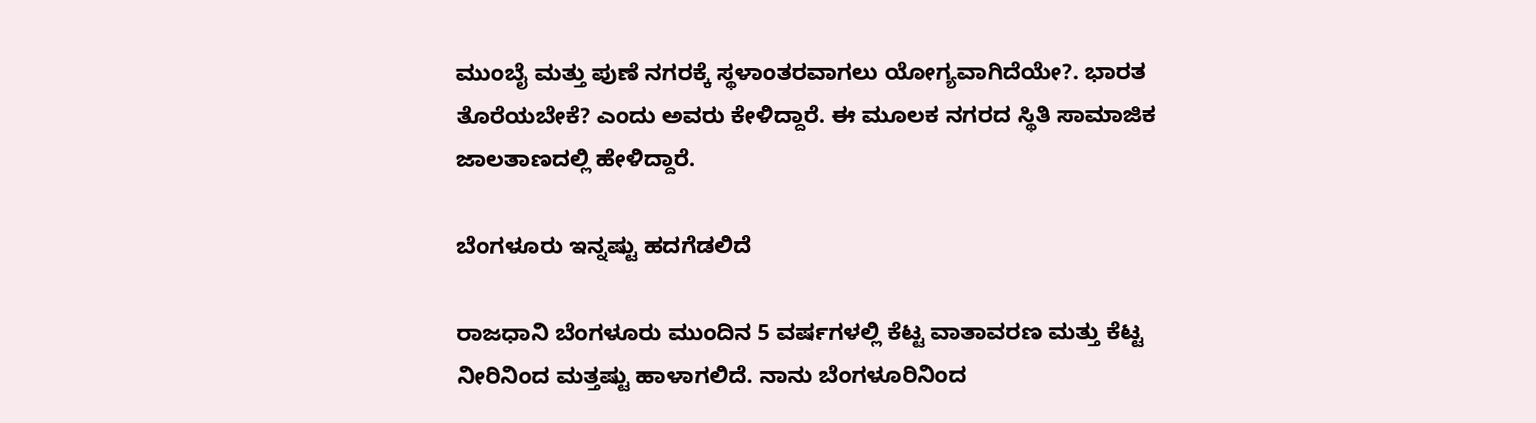ಮುಂಬೈ ಮತ್ತು ಪುಣೆ ನಗರಕ್ಕೆ ಸ್ಥಳಾಂತರವಾಗಲು ಯೋಗ್ಯವಾಗಿದೆಯೇ?. ಭಾರತ ತೊರೆಯಬೇಕೆ? ಎಂದು ಅವರು ಕೇಳಿದ್ದಾರೆ. ಈ ಮೂಲಕ ನಗರದ ಸ್ಥಿತಿ ಸಾಮಾಜಿಕ ಜಾಲತಾಣದಲ್ಲಿ ಹೇಳಿದ್ದಾರೆ.

ಬೆಂಗಳೂರು ಇನ್ನಷ್ಟು ಹದಗೆಡಲಿದೆ

ರಾಜಧಾನಿ ಬೆಂಗಳೂರು ಮುಂದಿನ 5 ವರ್ಷಗಳಲ್ಲಿ ಕೆಟ್ಟ ವಾತಾವರಣ ಮತ್ತು ಕೆಟ್ಟ ನೀರಿನಿಂದ ಮತ್ತಷ್ಟು ಹಾಳಾಗಲಿದೆ. ನಾನು ಬೆಂಗಳೂರಿನಿಂದ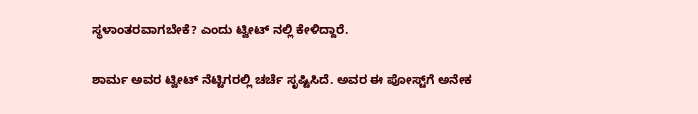ಸ್ಥಳಾಂತರವಾಗಬೇಕೆ? ಎಂದು ಟ್ವೀಟ್ ನಲ್ಲಿ ಕೇಳಿದ್ದಾರೆ.

ಶಾರ್ಮ ಅವರ ಟ್ವೀಟ್ ನೆಟ್ಟಿಗರಲ್ಲಿ ಚರ್ಚೆ ಸೃಷ್ಟಿಸಿದೆ. ಅವರ ಈ ಪೋಸ್ಟ್‌ಗೆ ಅನೇಕ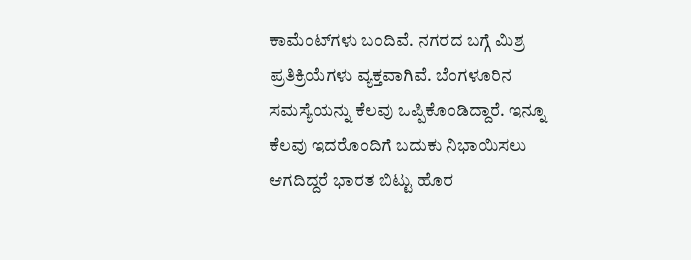ಕಾಮೆಂಟ್‌ಗಳು ಬಂದಿವೆ. ನಗರದ ಬಗ್ಗೆ ಮಿಶ್ರ ಪ್ರತಿಕ್ರಿಯೆಗಳು ವ್ಯಕ್ತವಾಗಿವೆ. ಬೆಂಗಳೂರಿನ ಸಮಸ್ಯೆಯನ್ನು ಕೆಲವು ಒಪ್ಪಿಕೊಂಡಿದ್ದಾರೆ. ಇನ್ನೂ ಕೆಲವು ಇದರೊಂದಿಗೆ ಬದುಕು ನಿಭಾಯಿಸಲು ಆಗದಿದ್ದರೆ ಭಾರತ ಬಿಟ್ಟು ಹೊರ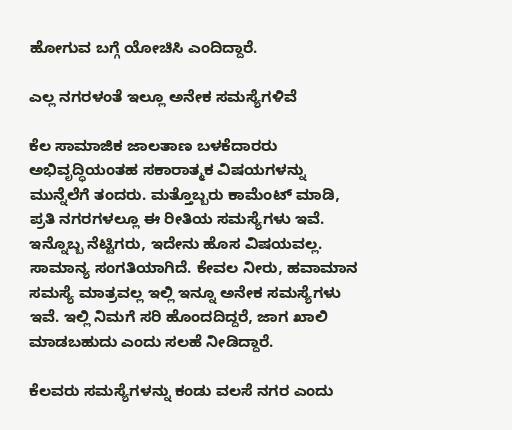ಹೋಗುವ ಬಗ್ಗೆ ಯೋಚಿಸಿ ಎಂದಿದ್ದಾರೆ.

ಎಲ್ಲ ನಗರಳಂತೆ ಇಲ್ಲೂ ಅನೇಕ ಸಮಸ್ಯೆಗಳಿವೆ

ಕೆಲ ಸಾಮಾಜಿಕ ಜಾಲತಾಣ ಬಳಕೆದಾರರು ಅಭಿವೃದ್ಧಿಯಂತಹ ಸಕಾರಾತ್ಮಕ ವಿಷಯಗಳನ್ನು ಮುನ್ನೆಲೆಗೆ ತಂದರು. ಮತ್ತೊಬ್ಬರು ಕಾಮೆಂಟ್ ಮಾಡಿ, ಪ್ರತಿ ನಗರಗಳಲ್ಲೂ ಈ ರೀತಿಯ ಸಮಸ್ಯೆಗಳು ಇವೆ. ಇನ್ನೊಬ್ಬ ನೆಟ್ಟಿಗರು, ಇದೇನು ಹೊಸ ವಿಷಯವಲ್ಲ. ಸಾಮಾನ್ಯ ಸಂಗತಿಯಾಗಿದೆ. ಕೇವಲ ನೀರು, ಹವಾಮಾನ ಸಮಸ್ಯೆ ಮಾತ್ರವಲ್ಲ ಇಲ್ಲಿ ಇನ್ನೂ ಅನೇಕ ಸಮಸ್ಯೆಗಳು ಇವೆ. ಇಲ್ಲಿ ನಿಮಗೆ ಸರಿ ಹೊಂದದಿದ್ದರೆ, ಜಾಗ ಖಾಲಿ ಮಾಡಬಹುದು ಎಂದು ಸಲಹೆ ನೀಡಿದ್ದಾರೆ.

ಕೆಲವರು ಸಮಸ್ಯೆಗಳನ್ನು ಕಂಡು ವಲಸೆ ನಗರ ಎಂದು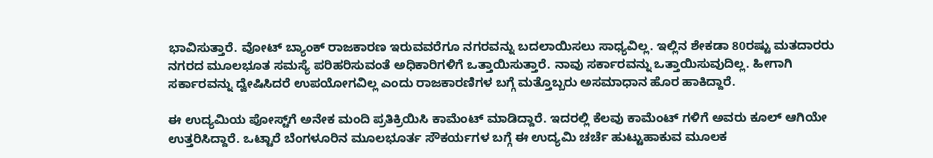ಭಾವಿಸುತ್ತಾರೆ. ವೋಟ್ ಬ್ಯಾಂಕ್ ರಾಜಕಾರಣ ಇರುವವರೆಗೂ ನಗರವನ್ನು ಬದಲಾಯಿಸಲು ಸಾಧ್ಯವಿಲ್ಲ. ಇಲ್ಲಿನ ಶೇಕಡಾ 80ರಷ್ಟು ಮತದಾರರು ನಗರದ ಮೂಲಭೂತ ಸಮಸ್ಯೆ ಪರಿಹರಿಸುವಂತೆ ಅಧಿಕಾರಿಗಳಿಗೆ ಒತ್ತಾಯಿಸುತ್ತಾರೆ. ನಾವು ಸರ್ಕಾರವನ್ನು ಒತ್ತಾಯಿಸುವುದಿಲ್ಲ. ಹೀಗಾಗಿ ಸರ್ಕಾರವನ್ನು ದ್ವೇಷಿಸಿದರೆ ಉಪಯೋಗವಿಲ್ಲ ಎಂದು ರಾಜಕಾರಣಿಗಳ ಬಗ್ಗೆ ಮತ್ತೊಬ್ಬರು ಅಸಮಾಧಾನ ಹೊರ ಹಾಕಿದ್ದಾರೆ.

ಈ ಉದ್ಯಮಿಯ ಪೋಸ್ಟ್‌ಗೆ ಅನೇಕ ಮಂದಿ ಪ್ರತಿಕ್ರಿಯಿಸಿ ಕಾಮೆಂಟ್ ಮಾಡಿದ್ದಾರೆ. ಇದರಲ್ಲಿ ಕೆಲವು ಕಾಮೆಂಟ್ ಗಳಿಗೆ ಅವರು ಕೂಲ್ ಆಗಿಯೇ ಉತ್ತರಿಸಿದ್ದಾರೆ. ಒಟ್ಟಾರೆ ಬೆಂಗಳೂರಿನ ಮೂಲಭೂರ್ತ ಸೌಕರ್ಯಗಳ ಬಗ್ಗೆ ಈ ಉದ್ಯಮಿ ಚರ್ಚೆ ಹುಟ್ಟುಹಾಕುವ ಮೂಲಕ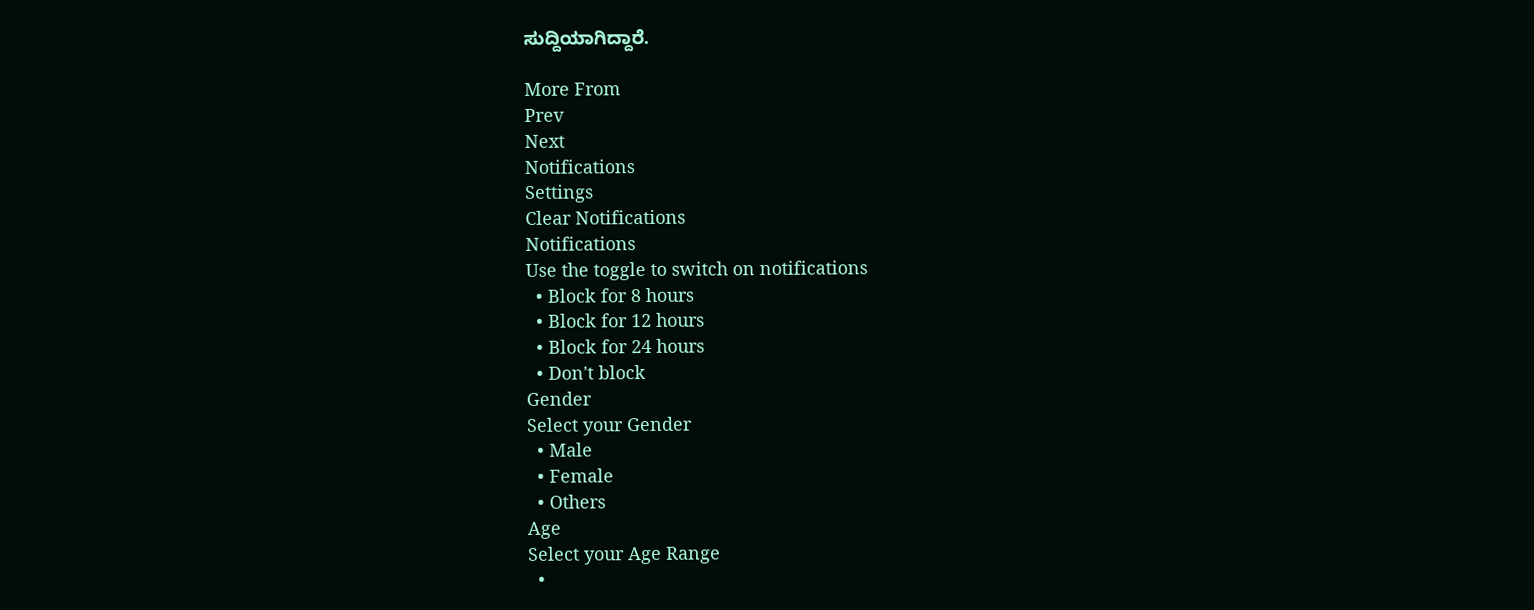ಸುದ್ದಿಯಾಗಿದ್ದಾರೆ.

More From
Prev
Next
Notifications
Settings
Clear Notifications
Notifications
Use the toggle to switch on notifications
  • Block for 8 hours
  • Block for 12 hours
  • Block for 24 hours
  • Don't block
Gender
Select your Gender
  • Male
  • Female
  • Others
Age
Select your Age Range
  •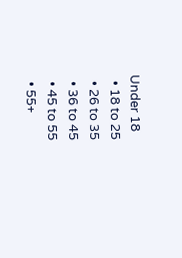Under 18
  • 18 to 25
  • 26 to 35
  • 36 to 45
  • 45 to 55
  • 55+